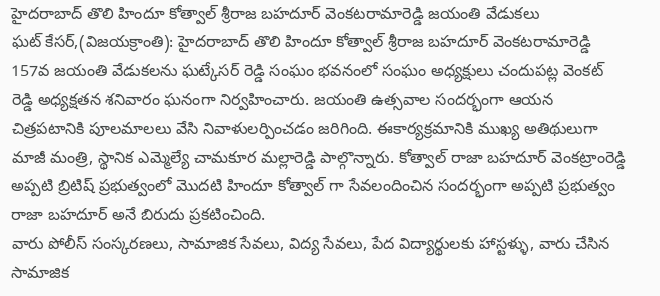హైదరాబాద్ తొలి హిందూ కోత్వాల్ శ్రీరాజ బహదూర్ వెంకటరామారెడ్డి జయంతి వేడుకలు
ఘట్ కేసర్,(విజయక్రాంతి): హైదరాబాద్ తొలి హిందూ కోత్వాల్ శ్రీరాజ బహదూర్ వెంకటరామారెడ్డి 157వ జయంతి వేడుకలను ఘట్కేసర్ రెడ్డి సంఘం భవనంలో సంఘం అధ్యక్షులు చందుపట్ల వెంకట్ రెడ్డి అధ్యక్షతన శనివారం ఘనంగా నిర్వహించారు. జయంతి ఉత్సవాల సందర్భంగా ఆయన చిత్రపటానికి పూలమాలలు వేసి నివాళులర్పించడం జరిగింది. ఈకార్యక్రమానికి ముఖ్య అతిథులుగా మాజీ మంత్రి, స్థానిక ఎమ్మెల్యే చామకూర మల్లారెడ్డి పాల్గొన్నారు. కోత్వాల్ రాజా బహదూర్ వెంకట్రాంరెడ్డి అప్పటి బ్రిటిష్ ప్రభుత్వంలో మొదటి హిందూ కోత్వాల్ గా సేవలందించిన సందర్భంగా అప్పటి ప్రభుత్వం రాజా బహదూర్ అనే బిరుదు ప్రకటించింది.
వారు పోలీస్ సంస్కరణలు, సామాజిక సేవలు, విద్య సేవలు, పేద విద్యార్థులకు హాస్టళ్ళు, వారు చేసిన సామాజిక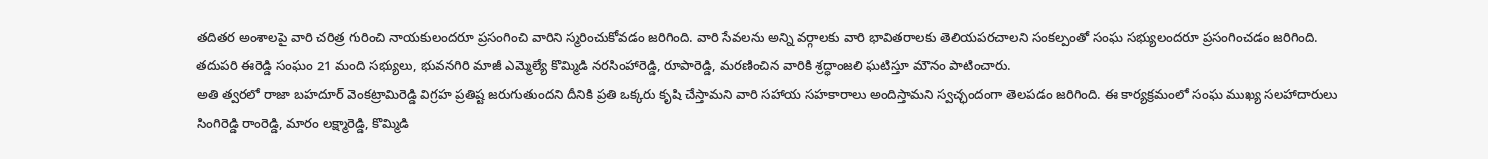తదితర అంశాలపై వారి చరిత్ర గురించి నాయకులందరూ ప్రసంగించి వారిని స్మరించుకోవడం జరిగింది. వారి సేవలను అన్ని వర్గాలకు వారి భావితరాలకు తెలియపరచాలని సంకల్పంతో సంఘ సభ్యులందరూ ప్రసంగించడం జరిగింది. తదుపరి ఈరెడ్డి సంఘం 21 మంది సభ్యులు, భువనగిరి మాజీ ఎమ్మెల్యే కొమ్మిడి నరసింహారెడ్డి, రూపారెడ్డి, మరణించిన వారికి శ్రద్ధాంజలి ఘటిస్తూ మౌనం పాటించారు.
అతి త్వరలో రాజా బహదూర్ వెంకట్రామిరెడ్డి విగ్రహ ప్రతిష్ట జరుగుతుందని దీనికి ప్రతి ఒక్కరు కృషి చేస్తామని వారి సహాయ సహకారాలు అందిస్తామని స్వచ్ఛందంగా తెలపడం జరిగింది. ఈ కార్యక్రమంలో సంఘ ముఖ్య సలహాదారులు సింగిరెడ్డి రాంరెడ్డి, మారం లక్ష్మారెడ్డి, కొమ్మిడి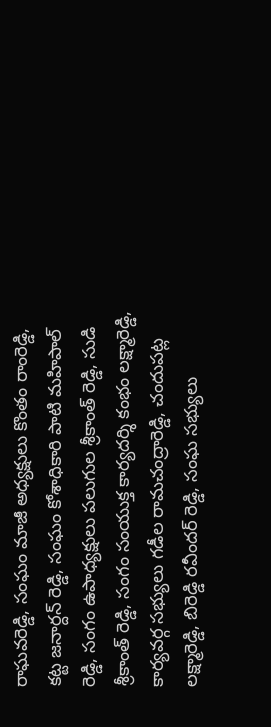రాఘవరెడ్డి, సంఘం మాజీ అధ్యక్షులు కొంతం రాంరెడ్డి, కట్ట జనార్దన్ రెడ్డి, సంఘం కోశాధికారి పాటి మహిపాల్ రెడ్డి, సంగం ఉపాధ్యక్షులు పలుగుల శ్రీకాంత్ రెడ్డి, సుడి శ్రీకాంత్ రెడ్డి, సంగం సంయుక్త కార్యదర్శి కంభం లక్ష్మారెడ్డి, కార్యవర్గ సభ్యులు గడీల రామచంద్రారెడ్డి, చందుపట్ల లక్ష్మారెడ్డి, బిరెడ్డి రవీందర్ రెడ్డి, సంఘ సభ్యులు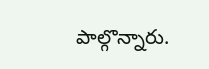పాల్గొన్నారు.